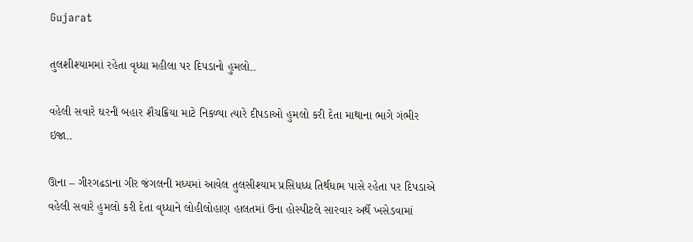Gujarat

તુલશીશ્યામમાં રહેતા વૃધ્ધા મહીલા પર દિપડાનો હુમલો..

વહેલી સવારે ઘરની બહાર શૈચક્રિયા માટે નિકળ્યા ત્યારે દીપડાઓ હુમલો કરી દેતા માથાના ભાગે ગંભીર ઇજા..

ઊના – ગીરગઢડાના ગીર જંગલની મધ્યમાં આવેલ તુલસીશ્યામ પ્રસિધધ્ધ તિર્થધામ પાસે રહેતા પર દિપડાએ વહેલી સવારે હુમલો કરી દેતા વૃધ્ધાને લોહીલોહાણ હાલતમાં ઉના હોસ્પીટલે સારવાર અર્થે ખસેડવામાં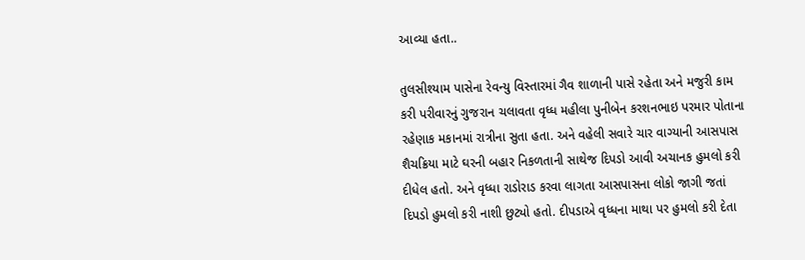આવ્યા હતા..

તુલસીશ્યામ પાસેના રેવન્યુ વિસ્તારમાં ગૈવ શાળાની પાસે રહેતા અને મજુરી કામ કરી પરીવારનું ગુજરાન ચલાવતા વૃધ્ધ મહીલા પુનીબેન કરશનભાઇ પરમાર પોતાના રહેણાક મકાનમાં રાત્રીના સુતા હતા. અને વહેલી સવારે ચાર વાગ્યાની આસપાસ શૈચક્રિયા માટે ઘરની બહાર નિકળતાની સાથેજ દિપડો આવી અચાનક હુમલો કરી દીધેલ હતો. અને વૃધ્ધા રાડોરાડ કરવા લાગતા આસપાસના લોકો જાગી જતાં દિપડો હુમલો કરી નાશી છુટ્યો હતો. દીપડાએ વૃધ્ધના માથા પર હુમલો કરી દેતા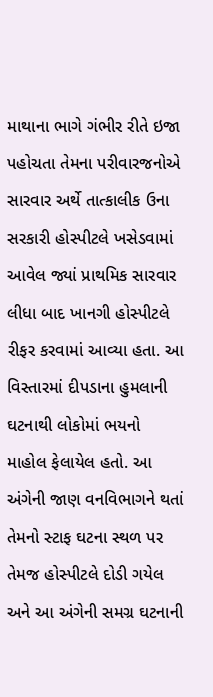માથાના ભાગે ગંભીર રીતે ઇજા પહોચતા તેમના પરીવારજનોએ સારવાર અર્થે તાત્કાલીક ઉના સરકારી હોસ્પીટલે ખસેડવામાં આવેલ જ્યાં પ્રાથમિક સારવાર લીધા બાદ ખાનગી હોસ્પીટલે રીફર કરવામાં આવ્યા હતા. આ વિસ્તારમાં દીપડાના હુમલાની ઘટનાથી લોકોમાં ભયનો માહોલ ફેલાયેલ હતો. આ અંગેની જાણ વનવિભાગને થતાં તેમનો સ્ટાફ ઘટના સ્થળ પર તેમજ હોસ્પીટલે દોડી ગયેલ અને આ અંગેની સમગ્ર ઘટનાની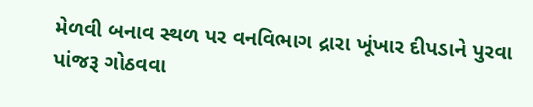મેળવી બનાવ સ્થળ પર વનવિભાગ દ્રારા ખૂંખાર દીપડાને પુરવા પાંજરૂ ગોઠવવા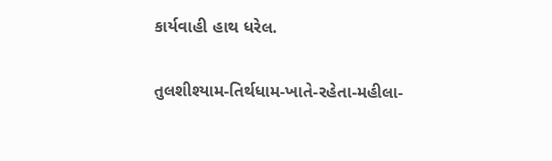કાર્યવાહી હાથ ધરેલ.

તુલશીશ્યામ-તિર્થધામ-ખાતે-રહેતા-મહીલા-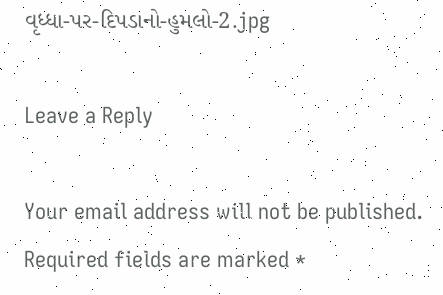વૃધ્ધા-પર-દિપડાનો-હુમલો-2.jpg

Leave a Reply

Your email address will not be published. Required fields are marked *